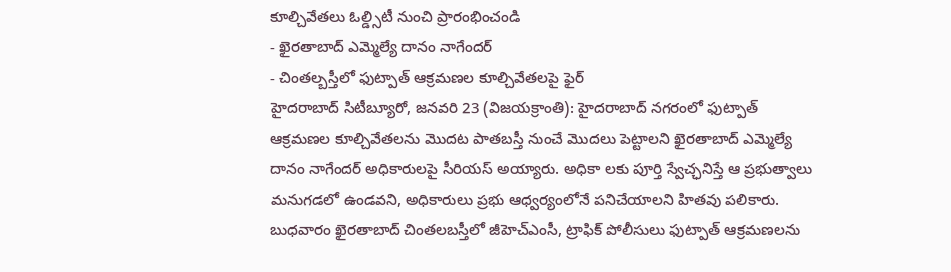కూల్చివేతలు ఓల్డ్సిటీ నుంచి ప్రారంభించండి
- ఖైరతాబాద్ ఎమ్మెల్యే దానం నాగేందర్
- చింతల్బస్తీలో ఫుట్పాత్ ఆక్రమణల కూల్చివేతలపై ఫైర్
హైదరాబాద్ సిటీబ్యూరో, జనవరి 23 (విజయక్రాంతి): హైదరాబాద్ నగరంలో ఫుట్పాత్ ఆక్రమణల కూల్చివేతలను మొదట పాతబస్తీ నుంచే మొదలు పెట్టాలని ఖైరతాబాద్ ఎమ్మెల్యే దానం నాగేందర్ అధికారులపై సీరియస్ అయ్యారు. అధికా లకు పూర్తి స్వేచ్ఛనిస్తే ఆ ప్రభుత్వాలు మనుగడలో ఉండవని, అధికారులు ప్రభు ఆధ్వర్యంలోనే పనిచేయాలని హితవు పలికారు.
బుధవారం ఖైరతాబాద్ చింతలబస్తీలో జీహెచ్ఎంసీ, ట్రాఫిక్ పోలీసులు ఫుట్పాత్ ఆక్రమణలను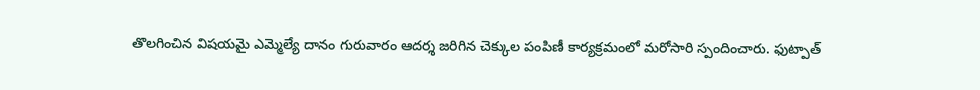తొలగించిన విషయమై ఎమ్మెల్యే దానం గురువారం ఆదర్శ జరిగిన చెక్కుల పంపిణీ కార్యక్రమంలో మరోసారి స్పందించారు. ఫుట్పాత్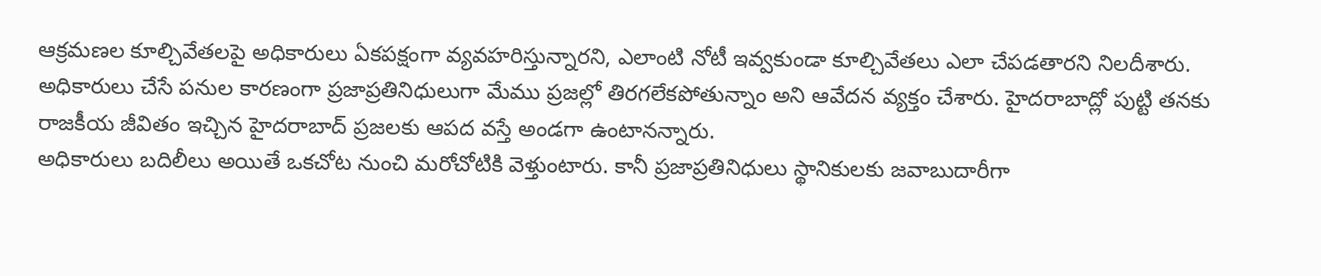ఆక్రమణల కూల్చివేతలపై అధికారులు ఏకపక్షంగా వ్యవహరిస్తున్నారని, ఎలాంటి నోటీ ఇవ్వకుండా కూల్చివేతలు ఎలా చేపడతారని నిలదీశారు.
అధికారులు చేసే పనుల కారణంగా ప్రజాప్రతినిధులుగా మేము ప్రజల్లో తిరగలేకపోతున్నాం అని ఆవేదన వ్యక్తం చేశారు. హైదరాబాద్లో పుట్టి తనకు రాజకీయ జీవితం ఇచ్చిన హైదరాబాద్ ప్రజలకు ఆపద వస్తే అండగా ఉంటానన్నారు.
అధికారులు బదిలీలు అయితే ఒకచోట నుంచి మరోచోటికి వెళ్తుంటారు. కానీ ప్రజాప్రతినిధులు స్థానికులకు జవాబుదారీగా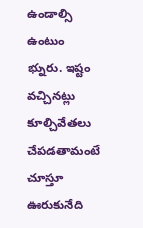ఉండాల్సి ఉంటుం భ్నురు. ఇష్టం వచ్చినట్లు కూల్చివేతలు చేపడతామంటే చూస్తూ ఊరుకునేది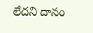లేదని దానం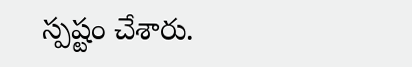స్పష్టం చేశారు.